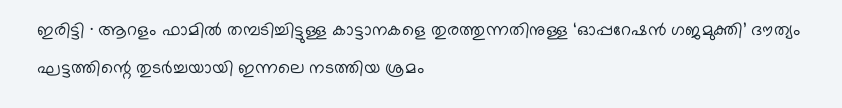ഇരിട്ടി ∙ ആറളം ഫാമിൽ തമ്പടിച്ചിട്ടുള്ള കാട്ടാനകളെ തുരത്തുന്നതിനുള്ള ‘ഓപ്പറേഷൻ ഗജമുക്തി’ ദൗത്യം ഘട്ടത്തിന്റെ തുടർച്ചയായി ഇന്നലെ നടത്തിയ ശ്രമം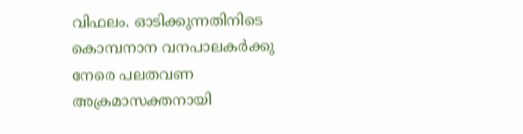വിഫലം. ഓടിക്കുന്നതിനിടെ കൊമ്പനാന വനപാലകർക്കു നേരെ പലതവണ അക്രമാസക്തനായി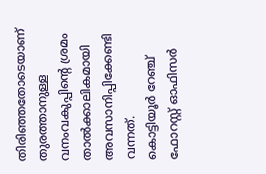തിരിഞ്ഞതോടെയാണ് തുരത്താനുള്ള വനംവകുപ്പിന്റെ ശ്രമം താൽക്കാലികമായി അവസാനിപ്പിക്കേണ്ടി വന്നത്.
കൊട്ടിയൂർ റേഞ്ച് ഫോറസ്റ്റ് ഓഫിസർ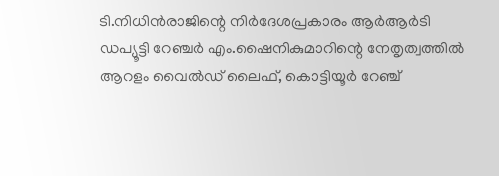ടി.നിധിൻരാജിന്റെ നിർദേശപ്രകാരം ആർആർടി ഡപ്യൂട്ടി റേഞ്ചർ എം.ഷൈനികുമാറിന്റെ നേതൃത്വത്തിൽ ആറളം വൈൽഡ് ലൈഫ്, കൊട്ടിയൂർ റേഞ്ച്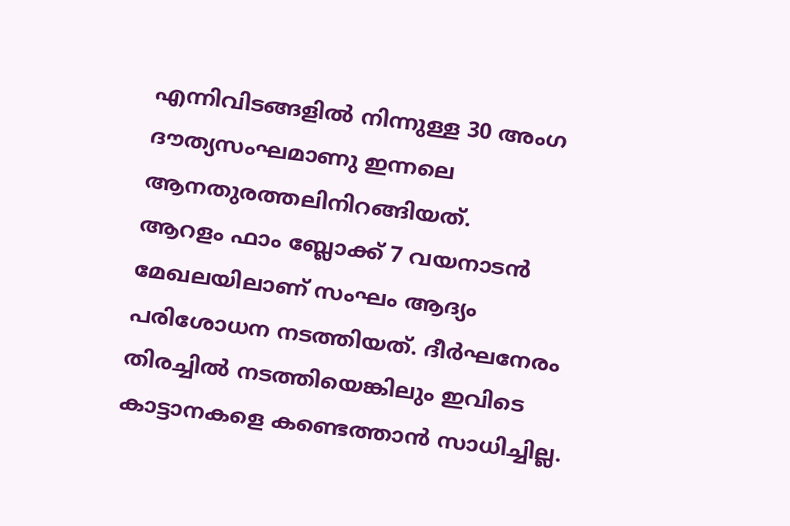എന്നിവിടങ്ങളിൽ നിന്നുള്ള 30 അംഗ ദൗത്യസംഘമാണു ഇന്നലെ ആനതുരത്തലിനിറങ്ങിയത്.
ആറളം ഫാം ബ്ലോക്ക് 7 വയനാടൻ മേഖലയിലാണ് സംഘം ആദ്യം പരിശോധന നടത്തിയത്. ദീർഘനേരം തിരച്ചിൽ നടത്തിയെങ്കിലും ഇവിടെ കാട്ടാനകളെ കണ്ടെത്താൻ സാധിച്ചില്ല.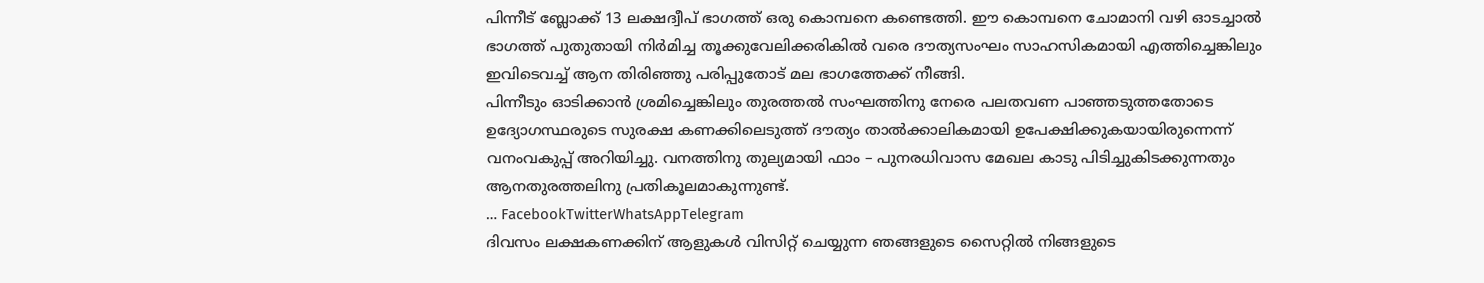പിന്നീട് ബ്ലോക്ക് 13 ലക്ഷദ്വീപ് ഭാഗത്ത് ഒരു കൊമ്പനെ കണ്ടെത്തി. ഈ കൊമ്പനെ ചോമാനി വഴി ഓടച്ചാൽ ഭാഗത്ത് പുതുതായി നിർമിച്ച തൂക്കുവേലിക്കരികിൽ വരെ ദൗത്യസംഘം സാഹസികമായി എത്തിച്ചെങ്കിലും ഇവിടെവച്ച് ആന തിരിഞ്ഞു പരിപ്പുതോട് മല ഭാഗത്തേക്ക് നീങ്ങി.
പിന്നീടും ഓടിക്കാൻ ശ്രമിച്ചെങ്കിലും തുരത്തൽ സംഘത്തിനു നേരെ പലതവണ പാഞ്ഞടുത്തതോടെ ഉദ്യോഗസ്ഥരുടെ സുരക്ഷ കണക്കിലെടുത്ത് ദൗത്യം താൽക്കാലികമായി ഉപേക്ഷിക്കുകയായിരുന്നെന്ന് വനംവകുപ്പ് അറിയിച്ചു. വനത്തിനു തുല്യമായി ഫാം – പുനരധിവാസ മേഖല കാടു പിടിച്ചുകിടക്കുന്നതും ആനതുരത്തലിനു പ്രതികൂലമാകുന്നുണ്ട്.
… FacebookTwitterWhatsAppTelegram
ദിവസം ലക്ഷകണക്കിന് ആളുകൾ വിസിറ്റ് ചെയ്യുന്ന ഞങ്ങളുടെ സൈറ്റിൽ നിങ്ങളുടെ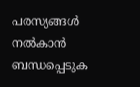പരസ്യങ്ങൾ നൽകാൻ ബന്ധപ്പെടുക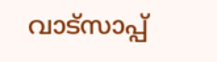വാട്സാപ്പ്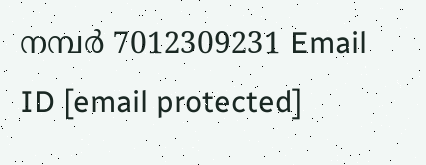നമ്പർ 7012309231 Email ID [email protected]